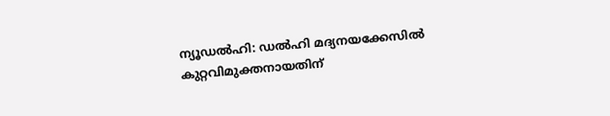ന്യൂഡൽഹി: ഡൽഹി മദ്യനയക്കേസിൽ കുറ്റവിമുക്തനായതിന്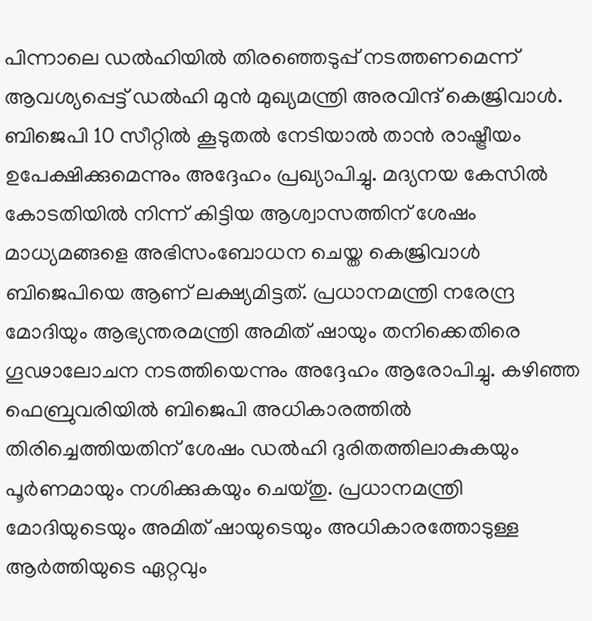പിന്നാലെ ഡൽഹിയിൽ തിരഞ്ഞെടുപ്പ് നടത്തണമെന്ന് ആവശ്യപ്പെട്ട് ഡൽഹി മുൻ മുഖ്യമന്ത്രി അരവിന്ദ് കെജ്രിവാൾ. ബിജെപി 10 സീറ്റിൽ കൂടുതൽ നേടിയാൽ താൻ രാഷ്ട്രീയം ഉപേക്ഷിക്കുമെന്നും അദ്ദേഹം പ്രഖ്യാപിച്ചു. മദ്യനയ കേസിൽ കോടതിയിൽ നിന്ന് കിട്ടിയ ആശ്വാസത്തിന് ശേഷം മാധ്യമങ്ങളെ അഭിസംബോധന ചെയ്ത കെജ്രിവാൾ ബിജെപിയെ ആണ് ലക്ഷ്യമിട്ടത്. പ്രധാനമന്ത്രി നരേന്ദ്ര മോദിയും ആഭ്യന്തരമന്ത്രി അമിത് ഷായും തനിക്കെതിരെ ഗൂഢാലോചന നടത്തിയെന്നും അദ്ദേഹം ആരോപിച്ചു. കഴിഞ്ഞ ഫെബ്രുവരിയിൽ ബിജെപി അധികാരത്തിൽ തിരിച്ചെത്തിയതിന് ശേഷം ഡൽഹി ദുരിതത്തിലാകുകയും പൂർണമായും നശിക്കുകയും ചെയ്തു. പ്രധാനമന്ത്രി മോദിയുടെയും അമിത് ഷായുടെയും അധികാരത്തോടുള്ള ആർത്തിയുടെ ഏറ്റവും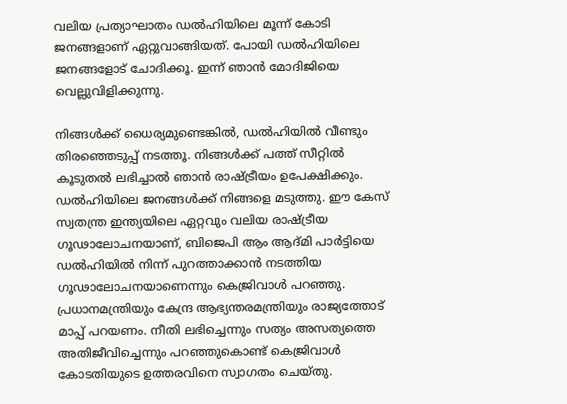വലിയ പ്രത്യാഘാതം ഡൽഹിയിലെ മൂന്ന് കോടി ജനങ്ങളാണ് ഏറ്റുവാങ്ങിയത്. പോയി ഡൽഹിയിലെ ജനങ്ങളോട് ചോദിക്കൂ. ഇന്ന് ഞാൻ മോദിജിയെ വെല്ലുവിളിക്കുന്നു.

നിങ്ങൾക്ക് ധൈര്യമുണ്ടെങ്കിൽ, ഡൽഹിയിൽ വീണ്ടും തിരഞ്ഞെടുപ്പ് നടത്തൂ. നിങ്ങൾക്ക് പത്ത് സീറ്റിൽ കൂടുതൽ ലഭിച്ചാൽ ഞാൻ രാഷ്ട്രീയം ഉപേക്ഷിക്കും. ഡൽഹിയിലെ ജനങ്ങൾക്ക് നിങ്ങളെ മടുത്തു. ഈ കേസ് സ്വതന്ത്ര ഇന്ത്യയിലെ ഏറ്റവും വലിയ രാഷ്ട്രീയ ഗൂഢാലോചനയാണ്, ബിജെപി ആം ആദ്മി പാർട്ടിയെ ഡൽഹിയിൽ നിന്ന് പുറത്താക്കാൻ നടത്തിയ ഗൂഢാലോചനയാണെന്നും കെജ്രിവാൾ പറഞ്ഞു. പ്രധാനമന്ത്രിയും കേന്ദ്ര ആഭ്യന്തരമന്ത്രിയും രാജ്യത്തോട് മാപ്പ് പറയണം. നീതി ലഭിച്ചെന്നും സത്യം അസത്യത്തെ അതിജീവിച്ചെന്നും പറഞ്ഞുകൊണ്ട് കെജ്രിവാൾ കോടതിയുടെ ഉത്തരവിനെ സ്വാഗതം ചെയ്തു.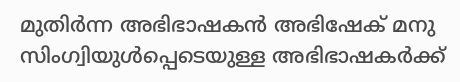മുതിർന്ന അഭിഭാഷകൻ അഭിഷേക് മനു സിംഗ്വിയുൾപ്പെടെയുള്ള അഭിഭാഷകർക്ക്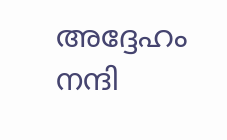അദ്ദേഹം നന്ദി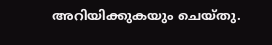അറിയിക്കുകയും ചെയ്തു.